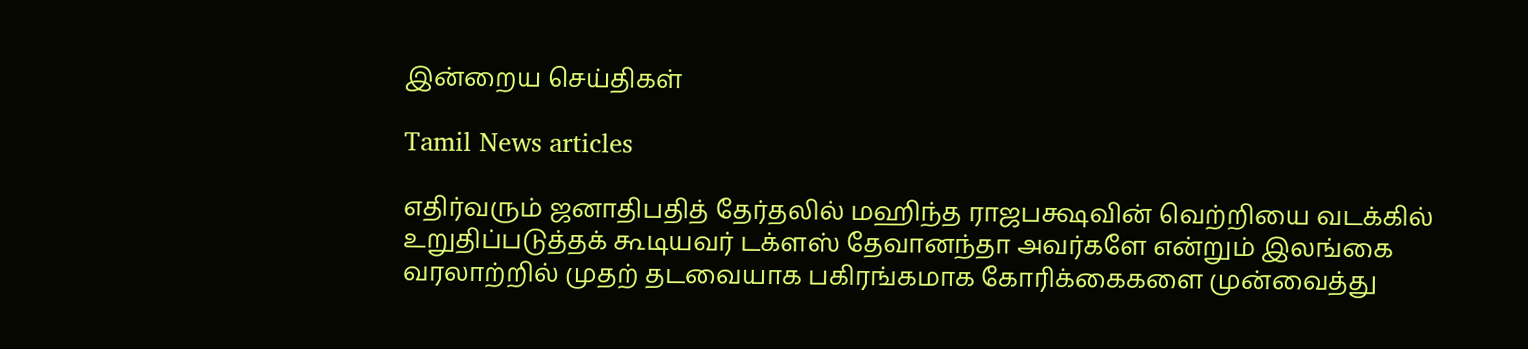இன்றைய செய்திகள்

Tamil News articles

எதிர்வரும் ஜனாதிபதித் தேர்தலில் மஹிந்த ராஜபக்ஷவின் வெற்றியை வடக்கில் உறுதிப்படுத்தக் கூடியவர் டக்ளஸ் தேவானந்தா அவர்களே என்றும் இலங்கை வரலாற்றில் முதற் தடவையாக பகிரங்கமாக கோரிக்கைகளை முன்வைத்து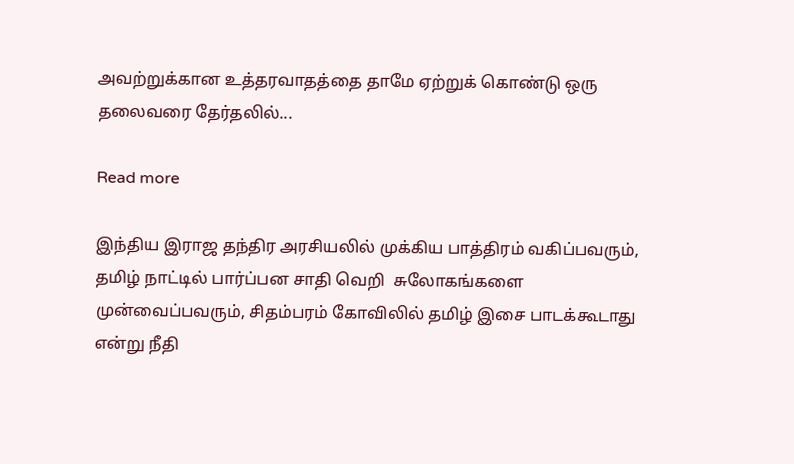அவற்றுக்கான உத்தரவாதத்தை தாமே ஏற்றுக் கொண்டு ஒரு தலைவரை தேர்தலில்...

Read more

இந்திய இராஜ தந்திர அரசியலில் முக்கிய பாத்திரம் வகிப்பவரும், தமிழ் நாட்டில் பார்ப்பன சாதி வெறி  சுலோகங்களை முன்வைப்பவரும், சிதம்பரம் கோவிலில் தமிழ் இசை பாடக்கூடாது என்று நீதி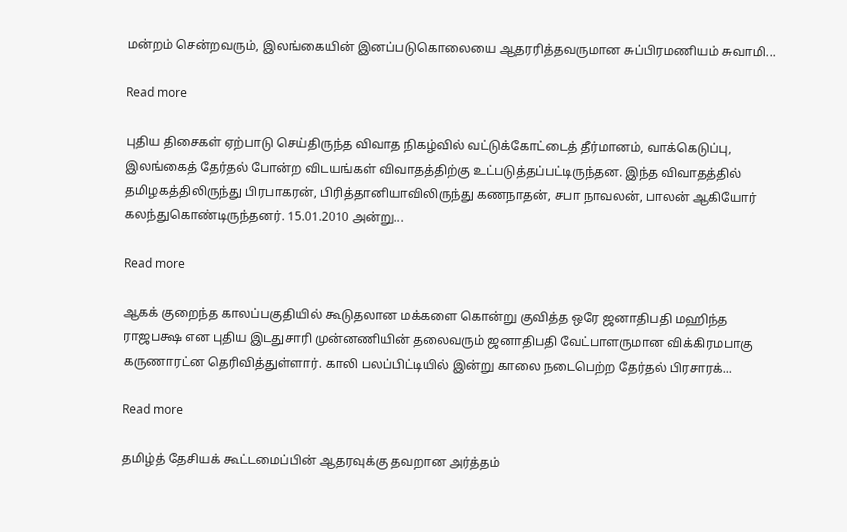மன்றம் சென்றவரும், இலங்கையின் இனப்படுகொலையை ஆதரரித்தவருமான சுப்பிரமணியம் சுவாமி...

Read more

புதிய திசைகள் ஏற்பாடு செய்திருந்த விவாத நிகழ்வில் வட்டுக்கோட்டைத் தீர்மானம், வாக்கெடுப்பு, இலங்கைத் தேர்தல் போன்ற விடயங்கள் விவாதத்திற்கு உட்படுத்தப்பட்டிருந்தன. இந்த விவாதத்தில் தமிழகத்திலிருந்து பிரபாகரன், பிரித்தானியாவிலிருந்து கணநாதன், சபா நாவலன், பாலன் ஆகியோர் கலந்துகொண்டிருந்தனர். 15.01.2010 அன்று...

Read more

ஆகக் குறைந்த காலப்பகுதியில் கூடுதலான மக்களை கொன்று குவித்த ஒரே ஜனாதிபதி மஹிந்த ராஜபக்ஷ என புதிய இடதுசாரி முன்னணியின் தலைவரும் ஜனாதிபதி வேட்பாளருமான விக்கிரமபாகு கருணாரட்ன தெரிவித்துள்ளார். காலி பலப்பிட்டியில் இன்று காலை நடைபெற்ற தேர்தல் பிரசாரக்...

Read more

தமிழ்த் தேசியக் கூட்டமைப்பின் ஆதரவுக்கு தவறான அர்த்தம்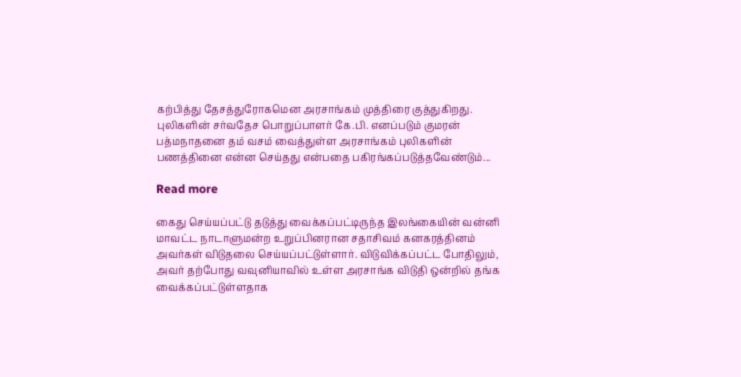கற்பித்து தேசத்துரோகமென அரசாங்கம் முத்திரை குத்துகிறது. புலிகளின் சர்வதேச பொறுப்பாளர் கே.பி. எனப்படும் குமரன் பத்மநாதனை தம் வசம் வைத்துள்ள அரசாங்கம் புலிகளின் பணத்தினை என்ன செய்தது என்பதை பகிரங்கப்படுத்தவேண்டும்...

Read more

கைது செய்யப்பட்டு தடுத்து வைக்கப்பட்டிருந்த இலங்கையின் வன்னி மாவட்ட நாடாளுமன்ற உறுப்பினரான சதாசிவம் கனகரத்தினம் அவர்கள் விடுதலை செய்யப்பட்டுள்ளார். விடுவிக்கப்பட்ட போதிலும், அவர் தற்போது வவுனியாவில் உள்ள அரசாங்க விடுதி ஒன்றில் தங்க வைக்கப்பட்டுள்ளதாக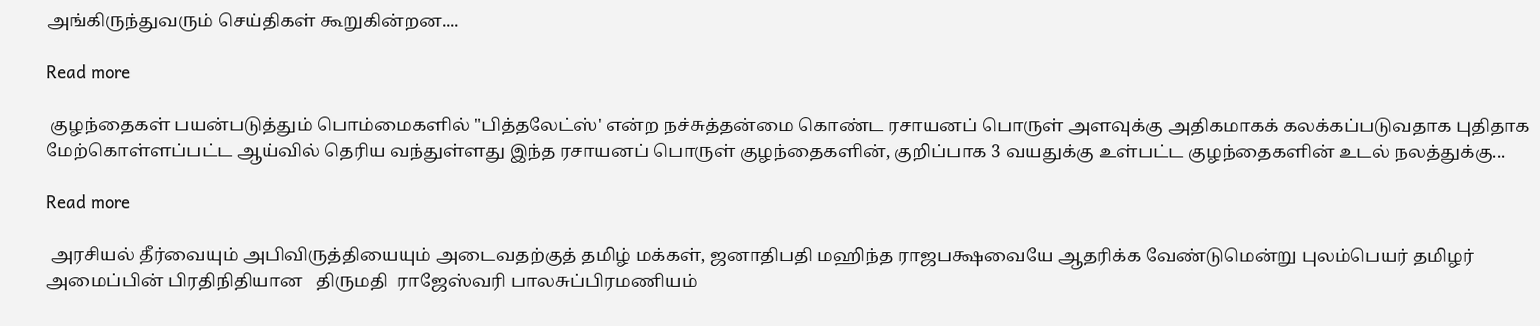அங்கிருந்துவரும் செய்திகள் கூறுகின்றன....

Read more

 குழந்தைகள் பயன்படுத்தும் பொம்மைகளில் "பித்தலேட்ஸ்' என்ற நச்சுத்தன்மை கொண்ட ரசாயனப் பொருள் அளவுக்கு அதிகமாகக் கலக்கப்படுவதாக புதிதாக மேற்கொள்ளப்பட்ட ஆய்வில் தெரிய வந்துள்ளது இந்த ரசாயனப் பொருள் குழந்தைகளின், குறிப்பாக 3 வயதுக்கு உள்பட்ட குழந்தைகளின் உடல் நலத்துக்கு...

Read more

 அரசியல் தீர்வையும் அபிவிருத்தியையும் அடைவதற்குத் தமிழ் மக்கள், ஜனாதிபதி மஹிந்த ராஜபக்ஷவையே ஆதரிக்க வேண்டுமென்று புலம்பெயர் தமிழர் அமைப்பின் பிரதிநிதியான   திருமதி  ராஜேஸ்வரி பாலசுப்பிரமணியம்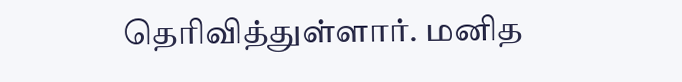தெரிவித்துள்ளார். மனித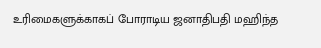உரிமைகளுக்காகப் போராடிய ஜனாதிபதி மஹிந்த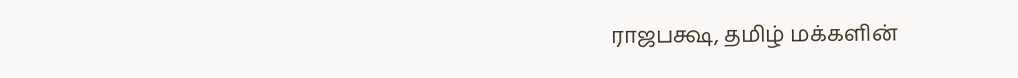ராஜபக்ஷ, தமிழ் மக்களின்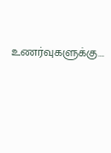உணர்வுகளுக்கு...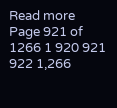Read more
Page 921 of 1266 1 920 921 922 1,266